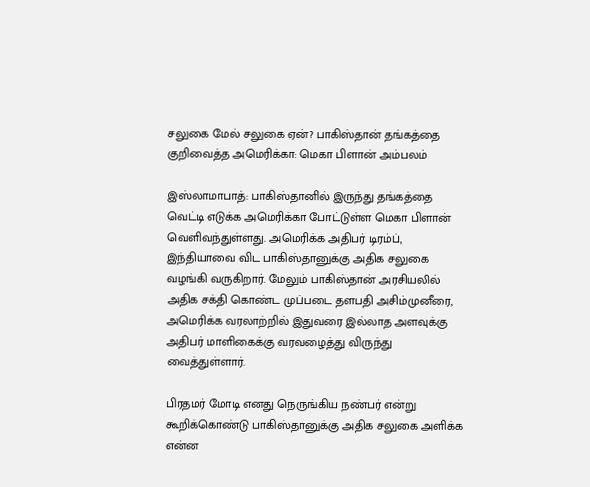சலுகை மேல் சலுகை ஏன்? பாகிஸ்தான் தங்கத்தை குறிவைத்த அமெரிக்கா: மெகா பிளான் அம்பலம்

இஸ்லாமாபாத்: பாகிஸ்தானில் இருந்து தங்கத்தை வெட்டி எடுக்க அமெரிக்கா போட்டுள்ள மெகா பிளான் வெளிவந்துள்ளது. அமெரிக்க அதிபர் டிரம்ப், இந்தியாவை விட பாகிஸ்தானுக்கு அதிக சலுகை வழங்கி வருகிறார். மேலும் பாகிஸ்தான் அரசியலில் அதிக சக்தி கொண்ட முப்படை தளபதி அசிம்முனீரை, அமெரிக்க வரலாற்றில் இதுவரை இல்லாத அளவுக்கு அதிபர் மாளிகைக்கு வரவழைத்து விருந்து வைத்துள்ளார்.

பிரதமர் மோடி எனது நெருங்கிய நண்பர் என்று கூறிக்கொண்டு பாகிஸ்தானுக்கு அதிக சலுகை அளிக்க என்ன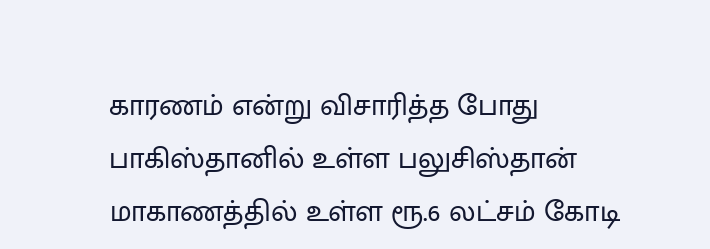காரணம் என்று விசாரித்த போது பாகிஸ்தானில் உள்ள பலுசிஸ்தான் மாகாணத்தில் உள்ள ரூ.6 லட்சம் கோடி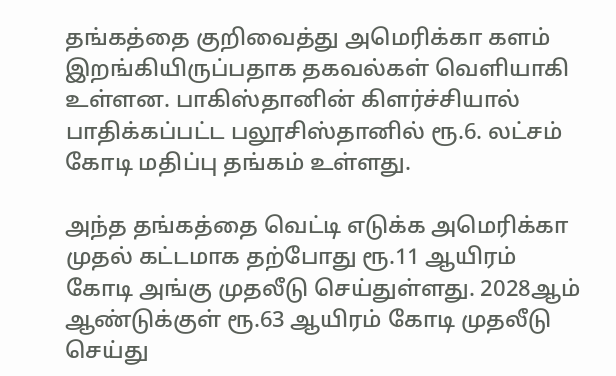தங்கத்தை குறிவைத்து அமெரிக்கா களம் இறங்கியிருப்பதாக தகவல்கள் வெளியாகி உள்ளன. பாகிஸ்தானின் கிளர்ச்சியால் பாதிக்கப்பட்ட பலூசிஸ்தானில் ரூ.6. லட்சம் கோடி மதிப்பு தங்கம் உள்ளது.

அந்த தங்கத்தை வெட்டி எடுக்க அமெரிக்கா முதல் கட்டமாக தற்போது ரூ.11 ஆயிரம் கோடி அங்கு முதலீடு செய்துள்ளது. 2028ஆம் ஆண்டுக்குள் ரூ.63 ஆயிரம் கோடி முதலீடு செய்து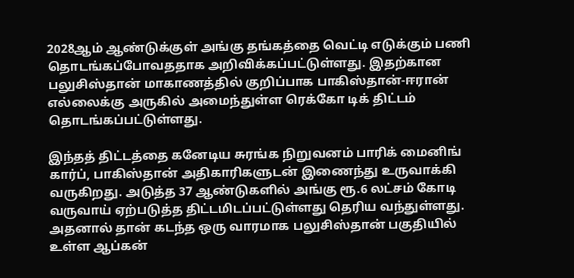2028ஆம் ஆண்டுக்குள் அங்கு தங்கத்தை வெட்டி எடுக்கும் பணி தொடங்கப்போவததாக அறிவிக்கப்பட்டுள்ளது. இதற்கான பலுசிஸ்தான் மாகாணத்தில் குறிப்பாக பாகிஸ்தான்-ஈரான் எல்லைக்கு அருகில் அமைந்துள்ள ரெக்கோ டிக் திட்டம் தொடங்கப்பட்டுள்ளது.

இந்தத் திட்டத்தை கனேடிய சுரங்க நிறுவனம் பாரிக் மைனிங் கார்ப், பாகிஸ்தான் அதிகாரிகளுடன் இணைந்து உருவாக்கி வருகிறது. அடுத்த 37 ஆண்டுகளில் அங்கு ரூ.6 லட்சம் கோடி வருவாய் ஏற்படுத்த திட்டமிடப்பட்டுள்ளது தெரிய வந்துள்ளது. அதனால் தான் கடந்த ஒரு வாரமாக பலுசிஸ்தான் பகுதியில் உள்ள ஆப்கன்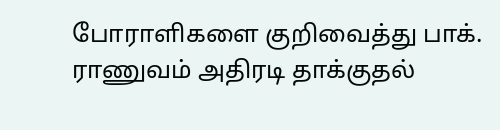போராளிகளை குறிவைத்து பாக். ராணுவம் அதிரடி தாக்குதல்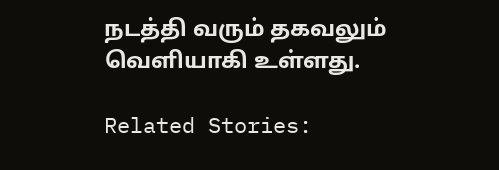நடத்தி வரும் தகவலும் வெளியாகி உள்ளது.

Related Stories: